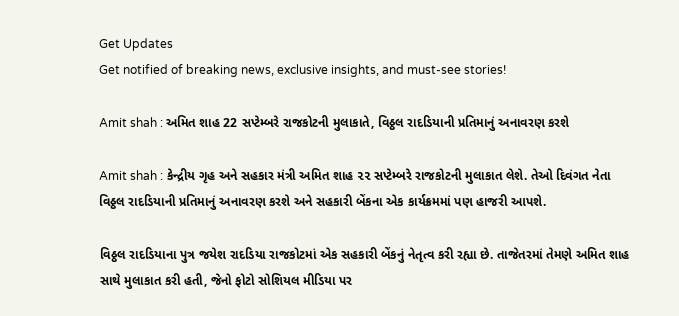Get Updates
Get notified of breaking news, exclusive insights, and must-see stories!

Amit shah : અમિત શાહ 22 સપ્ટેમ્બરે રાજકોટની મુલાકાતે, વિઠ્ઠલ રાદડિયાની પ્રતિમાનું અનાવરણ કરશે

Amit shah : કેન્દ્રીય ગૃહ અને સહકાર મંત્રી અમિત શાહ ૨૨ સપ્ટેમ્બરે રાજકોટની મુલાકાત લેશે. તેઓ દિવંગત નેતા વિઠ્ઠલ રાદડિયાની પ્રતિમાનું અનાવરણ કરશે અને સહકારી બેંકના એક કાર્યક્રમમાં પણ હાજરી આપશે.

વિઠ્ઠલ રાદડિયાના પુત્ર જયેશ રાદડિયા રાજકોટમાં એક સહકારી બેંકનું નેતૃત્વ કરી રહ્યા છે. તાજેતરમાં તેમણે અમિત શાહ સાથે મુલાકાત કરી હતી, જેનો ફોટો સોશિયલ મીડિયા પર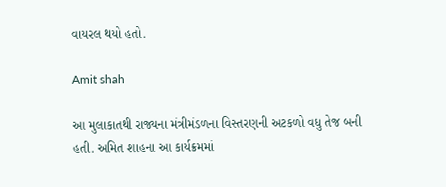વાયરલ થયો હતો.

Amit shah

આ મુલાકાતથી રાજ્યના મંત્રીમંડળના વિસ્તરણની અટકળો વધુ તેજ બની હતી. અમિત શાહના આ કાર્યક્રમમાં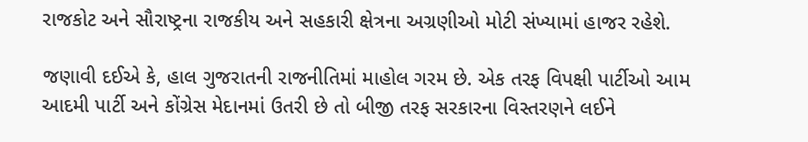રાજકોટ અને સૌરાષ્ટ્રના રાજકીય અને સહકારી ક્ષેત્રના અગ્રણીઓ મોટી સંખ્યામાં હાજર રહેશે.

જણાવી દઈએ કે, હાલ ગુજરાતની રાજનીતિમાં માહોલ ગરમ છે. એક તરફ વિપક્ષી પાર્ટીઓ આમ આદમી પાર્ટી અને કોંગ્રેસ મેદાનમાં ઉતરી છે તો બીજી તરફ સરકારના વિસ્તરણને લઈને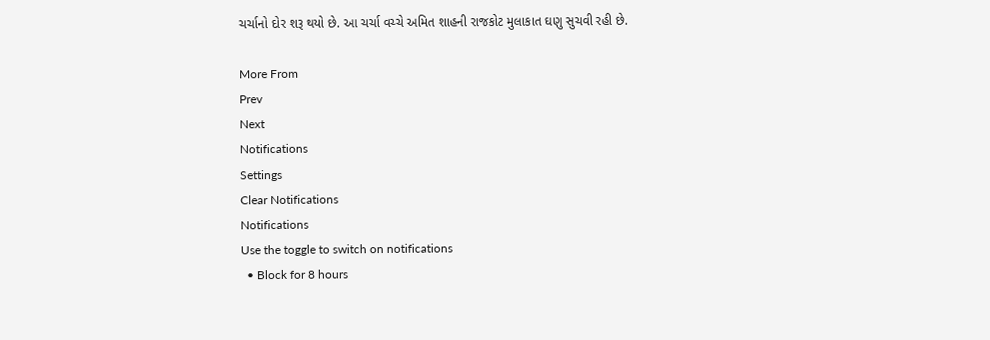ચર્ચાનો દોર શરૂ થયો છે. આ ચર્ચા વચ્ચે અમિત શાહની રાજકોટ મુલાકાત ઘણુ સુચવી રહી છે.

More From
Prev
Next
Notifications
Settings
Clear Notifications
Notifications
Use the toggle to switch on notifications
  • Block for 8 hours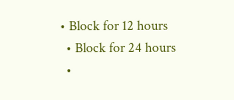• Block for 12 hours
  • Block for 24 hours
  •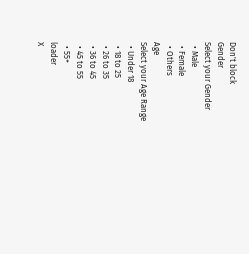Don't block
Gender
Select your Gender
  • Male
  • Female
  • Others
Age
Select your Age Range
  • Under 18
  • 18 to 25
  • 26 to 35
  • 36 to 45
  • 45 to 55
  • 55+
loader
X